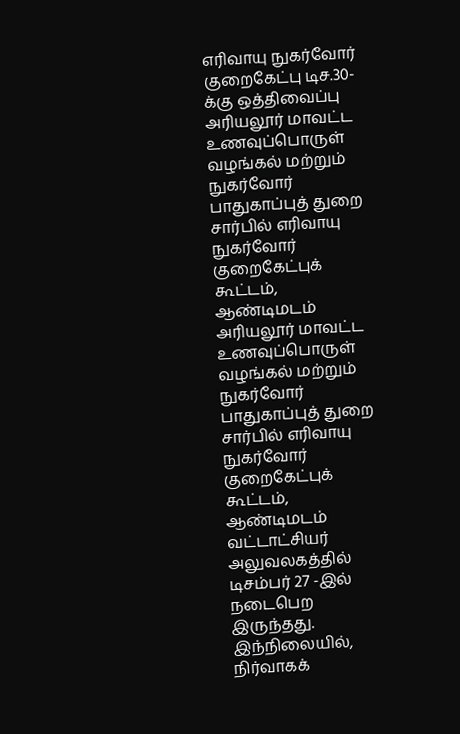எரிவாயு நுகர்வோர் குறைகேட்பு டிச.30-க்கு ஒத்திவைப்பு
அரியலூர் மாவட்ட உணவுப்பொருள் வழங்கல் மற்றும் நுகர்வோர் பாதுகாப்புத் துறை சார்பில் எரிவாயு நுகர்வோர் குறைகேட்புக் கூட்டம், ஆண்டிமடம்
அரியலூர் மாவட்ட உணவுப்பொருள் வழங்கல் மற்றும் நுகர்வோர் பாதுகாப்புத் துறை சார்பில் எரிவாயு நுகர்வோர் குறைகேட்புக் கூட்டம், ஆண்டிமடம் வட்டாட்சியர் அலுவலகத்தில் டிசம்பர் 27 -இல் நடைபெற இருந்தது.
இந்நிலையில், நிர்வாகக்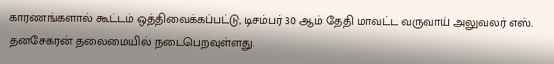காரணங்களால் கூட்டம் ஒத்திவைக்கப்பட்டு, டிசம்பர் 30 ஆம் தேதி மாவட்ட வருவாய் அலுவலர் எஸ். தனசேகரன் தலைமையில் நடைபெறவுள்ளது.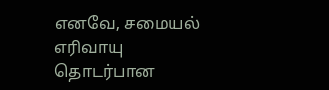எனவே, சமையல் எரிவாயு தொடர்பான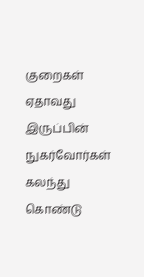குறைகள் ஏதாவது இருப்பின் நுகர்வோர்கள் கலந்து கொண்டு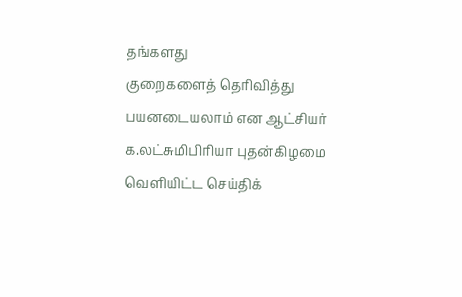தங்களது
குறைகளைத் தெரிவித்து பயனடையலாம் என ஆட்சியர் க.லட்சுமிபிரியா புதன்கிழமை வெளியிட்ட செய்திக்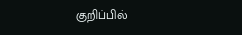குறிப்பில்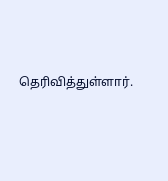தெரிவித்துள்ளார்.